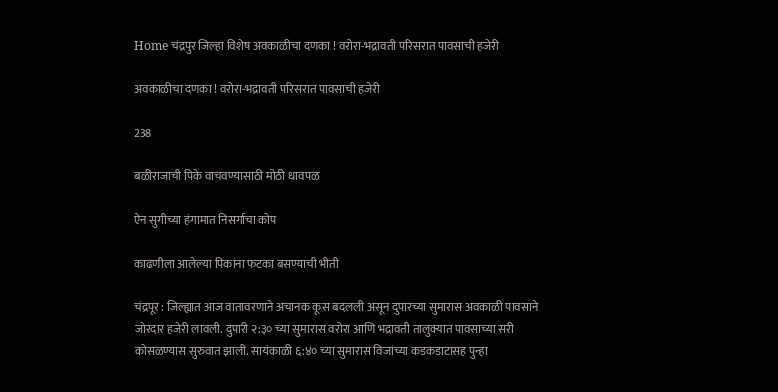Home चंद्रपुर जिल्हा विशेष अवकाळीचा दणका ! वरोरा-भद्रावती परिसरात पावसाची हजेरी

अवकाळीचा दणका ! वरोरा-भद्रावती परिसरात पावसाची हजेरी

238

बळीराजाची पिके वाचवण्यासाठी मोठी धावपळ

ऐन सुगीच्या हंगामात निसर्गाचा कोप

काढणीला आलेल्या पिकांना फटका बसण्याची भीती

चंद्रपूर : जिल्ह्यात आज वातावरणाने अचानक कूस बदलली असून दुपारच्या सुमारास अवकाळी पावसाने जोरदार हजेरी लावली. दुपारी २:३० च्या सुमारास वरोरा आणि भद्रावती तालुक्यात पावसाच्या सरी कोसळण्यास सुरुवात झाली. सायंकाळी ६:४० च्या सुमारास विजांच्या कडकडाटासह पुन्हा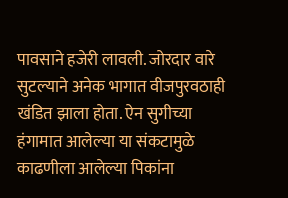पावसाने हजेरी लावली. जोरदार वारे सुटल्याने अनेक भागात वीजपुरवठाही खंडित झाला होता. ऐन सुगीच्या हंगामात आलेल्या या संकटामुळे काढणीला आलेल्या पिकांना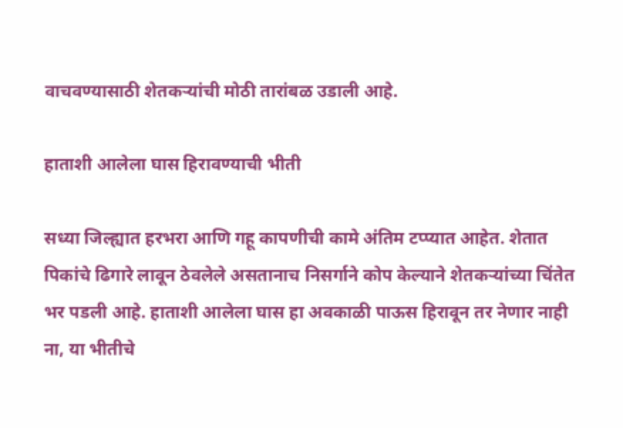वाचवण्यासाठी शेतकऱ्यांची मोठी तारांबळ उडाली आहे.

हाताशी आलेला घास हिरावण्याची भीती

सध्या जिल्ह्यात हरभरा आणि गहू कापणीची कामे अंतिम टप्प्यात आहेत. शेतात पिकांचे ढिगारे लावून ठेवलेले असतानाच निसर्गाने कोप केल्याने शेतकऱ्यांच्या चिंतेत भर पडली आहे. हाताशी आलेला घास हा अवकाळी पाऊस हिरावून तर नेणार नाही ना, या भीतीचे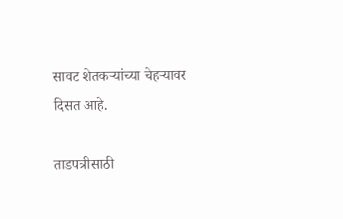सावट शेतकऱ्यांच्या चेहऱ्यावर दिसत आहे.

ताडपत्रीसाठी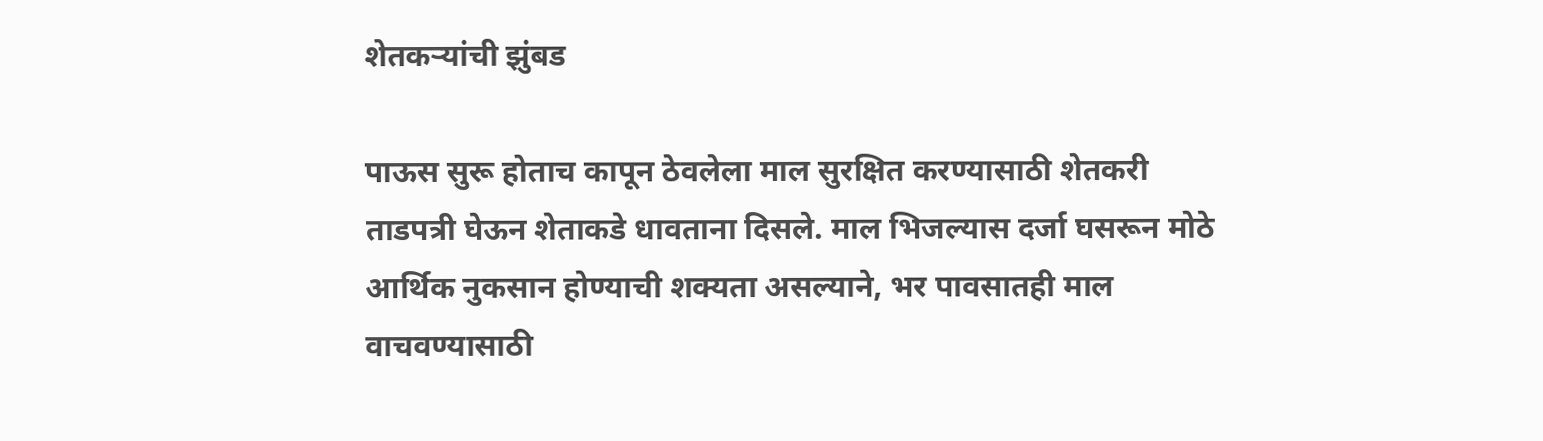शेतकऱ्यांची झुंबड

पाऊस सुरू होताच कापून ठेवलेला माल सुरक्षित करण्यासाठी शेतकरी ताडपत्री घेऊन शेताकडे धावताना दिसले. माल भिजल्यास दर्जा घसरून मोठे आर्थिक नुकसान होण्याची शक्यता असल्याने, भर पावसातही माल वाचवण्यासाठी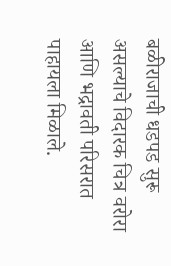बळीराजाची धडपड सुरू असल्याचे विदारक चित्र वरोरा आणि भद्रावती परिसरात पाहायला मिळाले.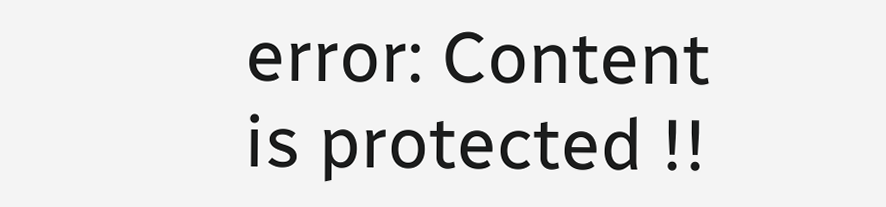error: Content is protected !!